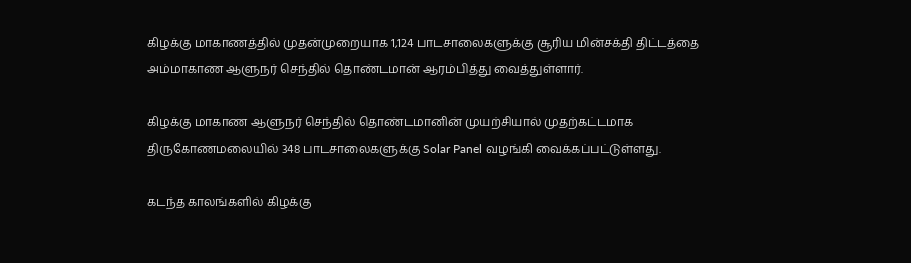கிழக்கு மாகாணத்தில் முதன்முறையாக 1,124 பாடசாலைகளுக்கு சூரிய மின்சக்தி திட்டத்தை அம்மாகாண ஆளுநர் செந்தில் தொண்டமான் ஆரம்பித்து வைத்துள்ளார்.

கிழக்கு மாகாண ஆளுநர் செந்தில் தொண்டமானின் முயற்சியால் முதற்கட்டமாக திருகோணமலையில் 348 பாடசாலைகளுக்கு Solar Panel வழங்கி வைக்கப்பட்டுள்ளது.

கடந்த காலங்களில் கிழக்கு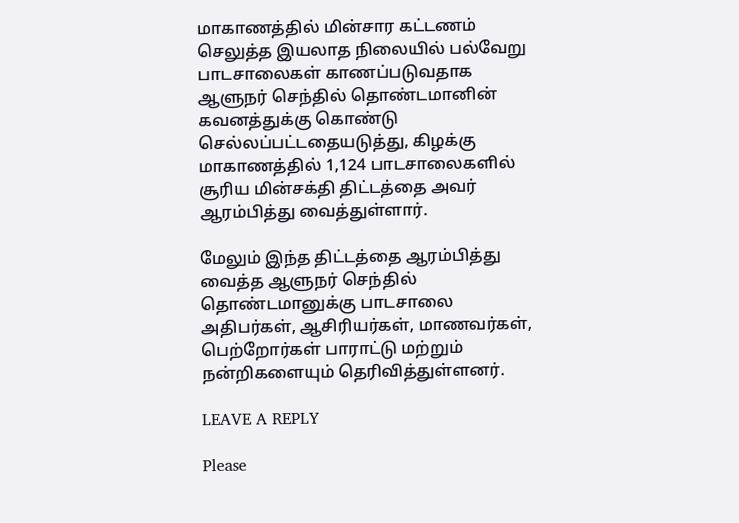மாகாணத்தில் மின்சார கட்டணம் செலுத்த இயலாத நிலையில் பல்வேறு பாடசாலைகள் காணப்படுவதாக ஆளுநர் செந்தில் தொண்டமானின் கவனத்துக்கு கொண்டு செல்லப்பட்டதையடுத்து, கிழக்கு மாகாணத்தில் 1,124 பாடசாலைகளில் சூரிய மின்சக்தி திட்டத்தை அவர் ஆரம்பித்து வைத்துள்ளார்.

மேலும் இந்த திட்டத்தை ஆரம்பித்து வைத்த ஆளுநர் செந்தில் தொண்டமானுக்கு பாடசாலை அதிபர்கள், ஆசிரியர்கள், மாணவர்கள், பெற்றோர்கள் பாராட்டு மற்றும் நன்றிகளையும் தெரிவித்துள்ளனர்.

LEAVE A REPLY

Please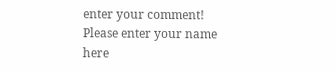enter your comment!
Please enter your name here